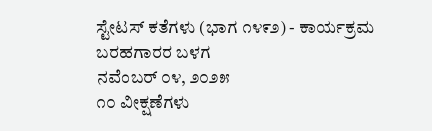ಸ್ಟೇಟಸ್ ಕತೆಗಳು (ಭಾಗ ೧೪೯೨) - ಕಾರ್ಯಕ್ರಮ
ಬರಹಗಾರರ ಬಳಗ
ನವೆಂಬರ್ ೦೪, ೨೦೨೫
೧೦ ವೀಕ್ಷಣೆಗಳು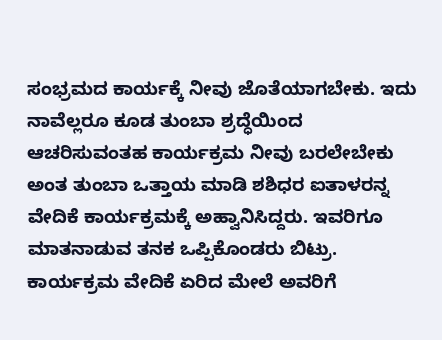ಸಂಭ್ರಮದ ಕಾರ್ಯಕ್ಕೆ ನೀವು ಜೊತೆಯಾಗಬೇಕು. ಇದು ನಾವೆಲ್ಲರೂ ಕೂಡ ತುಂಬಾ ಶ್ರದ್ಧೆಯಿಂದ ಆಚರಿಸುವಂತಹ ಕಾರ್ಯಕ್ರಮ ನೀವು ಬರಲೇಬೇಕು ಅಂತ ತುಂಬಾ ಒತ್ತಾಯ ಮಾಡಿ ಶಶಿಧರ ಐತಾಳರನ್ನ ವೇದಿಕೆ ಕಾರ್ಯಕ್ರಮಕ್ಕೆ ಅಹ್ವಾನಿಸಿದ್ದರು. ಇವರಿಗೂ ಮಾತನಾಡುವ ತನಕ ಒಪ್ಪಿಕೊಂಡರು ಬಿಟ್ರು. ಕಾರ್ಯಕ್ರಮ ವೇದಿಕೆ ಏರಿದ ಮೇಲೆ ಅವರಿಗೆ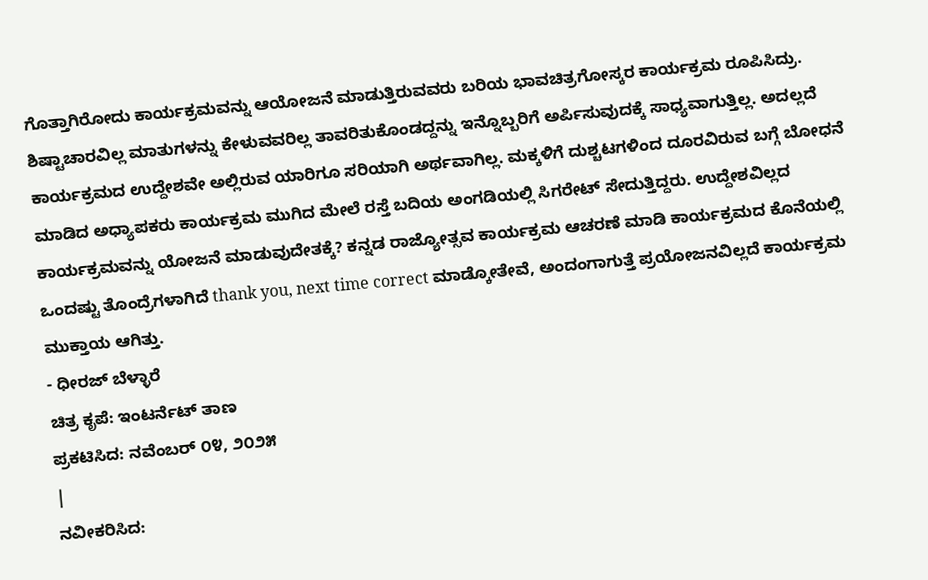ಗೊತ್ತಾಗಿರೋದು ಕಾರ್ಯಕ್ರಮವನ್ನು ಆಯೋಜನೆ ಮಾಡುತ್ತಿರುವವರು ಬರಿಯ ಭಾವಚಿತ್ರಗೋಸ್ಕರ ಕಾರ್ಯಕ್ರಮ ರೂಪಿಸಿದ್ರು. ಶಿಷ್ಟಾಚಾರವಿಲ್ಲ ಮಾತುಗಳನ್ನು ಕೇಳುವವರಿಲ್ಲ ತಾವರಿತುಕೊಂಡದ್ದನ್ನು ಇನ್ನೊಬ್ಬರಿಗೆ ಅರ್ಪಿಸುವುದಕ್ಕೆ ಸಾಧ್ಯವಾಗುತ್ತಿಲ್ಲ. ಅದಲ್ಲದೆ ಕಾರ್ಯಕ್ರಮದ ಉದ್ದೇಶವೇ ಅಲ್ಲಿರುವ ಯಾರಿಗೂ ಸರಿಯಾಗಿ ಅರ್ಥವಾಗಿಲ್ಲ. ಮಕ್ಕಳಿಗೆ ದುಶ್ಚಟಗಳಿಂದ ದೂರವಿರುವ ಬಗ್ಗೆ ಬೋಧನೆ ಮಾಡಿದ ಅಧ್ಯಾಪಕರು ಕಾರ್ಯಕ್ರಮ ಮುಗಿದ ಮೇಲೆ ರಸ್ತೆ ಬದಿಯ ಅಂಗಡಿಯಲ್ಲಿ ಸಿಗರೇಟ್ ಸೇದುತ್ತಿದ್ದರು. ಉದ್ದೇಶವಿಲ್ಲದ ಕಾರ್ಯಕ್ರಮವನ್ನು ಯೋಜನೆ ಮಾಡುವುದೇತಕ್ಕೆ? ಕನ್ನಡ ರಾಜ್ಯೋತ್ಸವ ಕಾರ್ಯಕ್ರಮ ಆಚರಣೆ ಮಾಡಿ ಕಾರ್ಯಕ್ರಮದ ಕೊನೆಯಲ್ಲಿ ಒಂದಷ್ಟು ತೊಂದ್ರೆಗಳಾಗಿದೆ thank you, next time correct ಮಾಡ್ಕೋತೇವೆ, ಅಂದಂಗಾಗುತ್ತೆ ಪ್ರಯೋಜನವಿಲ್ಲದೆ ಕಾರ್ಯಕ್ರಮ ಮುಕ್ತಾಯ ಆಗಿತ್ತು.
- ಧೀರಜ್ ಬೆಳ್ಳಾರೆ
ಚಿತ್ರ ಕೃಪೆ: ಇಂಟರ್ನೆಟ್ ತಾಣ
ಪ್ರಕಟಿಸಿದ: ನವೆಂಬರ್ ೦೪, ೨೦೨೫
|
ನವೀಕರಿಸಿದ: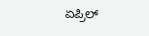ಏಪ್ರಿಲ್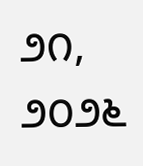೨೧, ೨೦೨೬